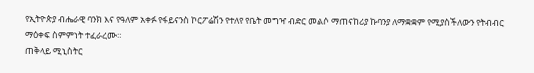የኢትዮጵያ ብሔራዊ ባንክ እና የዓለም አቀፉ የፋይናንስ ኮርፖሬሽን የተለየ የቤት መግዣ ብድር መልሶ ማጠናከሪያ ኩባንያ ለማቋቋም የሚያስችለውን የትብብር ማዕቀፍ ስምምነት ተፈራረሙ።
ጠቅላይ ሚኒስትር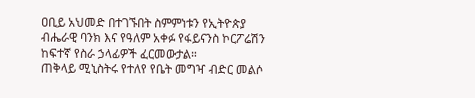ዐቢይ አህመድ በተገኙበት ስምምነቱን የኢትዮጵያ ብሔራዊ ባንክ እና የዓለም አቀፉ የፋይናንስ ኮርፖሬሽን ከፍተኛ የስራ ኃላፊዎች ፈርመውታል።
ጠቅላይ ሚኒስትሩ የተለየ የቤት መግዣ ብድር መልሶ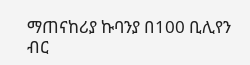ማጠናከሪያ ኩባንያ በ100 ቢሊየን ብር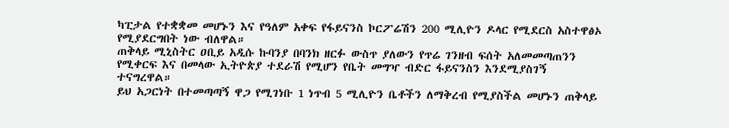ካፒታል የተቋቋመ መሆኑን እና የዓለም አቀፍ የፋይናንስ ኮርፖሬሽን 200 ሚሊዮን ዶላር የሚደርስ አስተዋፅኦ የሚያደርግበት ነው ብለዋል።
ጠቅላይ ሚኒስትር ዐቢይ አዲሱ ኩባንያ በባንክ ዘርፉ ውስጥ ያለውን የጥሬ ገንዘብ ፍሰት አለመመጣጠንን የሚቀርፍ እና በመላው ኢትዮጵያ ተደራሽ የሚሆን የቤት መግዣ ብድር ፋይናንስን እንደሚያስገኝ ተናግረዋል።
ይህ አጋርነት በተመጣጣኝ ዋጋ የሚገነቡ 1 ነጥብ 5 ሚሊዮን ቤቶችን ለማቅረብ የሚያስችል መሆኑን ጠቅላይ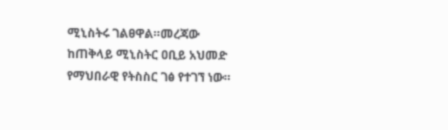ሚኒስትሩ ገልፀዋል።መረጃው ከጠቅላይ ሚኒስትር ዐቢይ አህመድ የማህበራዊ የትስስር ገፅ የተገኘ ነው።